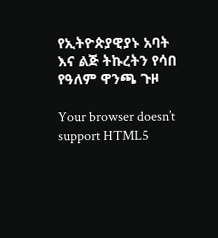የኢትዮጵያዊያኑ አባት እና ልጅ ትኩረትን የሳበ የዓለም ዋንጫ ጉዞ

Your browser doesn’t support HTML5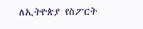ለኢትዮጵያ የስፖርት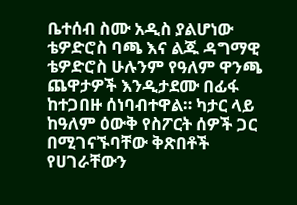ቤተሰብ ስሙ አዲስ ያልሆነው ቴዎድሮስ ባጫ እና ልጁ ዳግማዊ ቴዎድሮስ ሁሉንም የዓለም ዋንጫ ጨዋታዎች እንዲታደሙ በፊፋ ከተጋበዙ ሰነባብተዋል። ካታር ላይ ከዓለም ዕውቅ የስፖርት ሰዎች ጋር በሚገናኙባቸው ቅጽበቶች የሀገራቸውን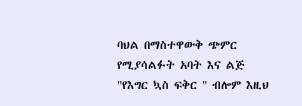ባህል በማስተዋውቅ ጭምር የሚያሳልፉት አባት እና ልጅ "የእግር ኳስ ፍቅር " ብሎም እዚህ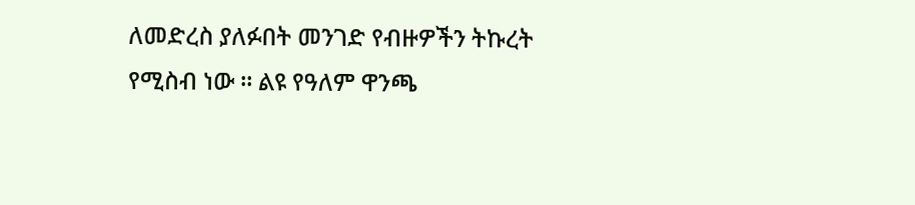ለመድረስ ያለፉበት መንገድ የብዙዎችን ትኩረት የሚስብ ነው ። ልዩ የዓለም ዋንጫ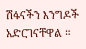ሽፋናችን እንግዶች አድርገናቸዋል ።